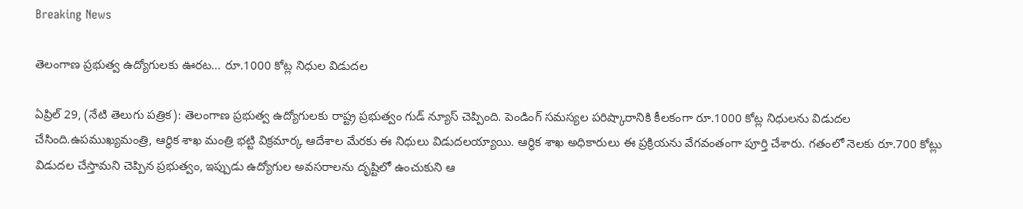Breaking News

తెలంగాణ ప్రభుత్వ ఉద్యోగులకు ఊరట… రూ.1000 కోట్ల నిధుల విడుదల

ఏప్రిల్ 29, (నేటి తెలుగు పత్రిక): తెలంగాణ ప్రభుత్వ ఉద్యోగులకు రాష్ట్ర ప్రభుత్వం గుడ్ న్యూస్ చెప్పింది. పెండింగ్ సమస్యల పరిష్కారానికి కీలకంగా రూ.1000 కోట్ల నిధులను విడుదల చేసింది.ఉపముఖ్యమంత్రి, ఆర్థిక శాఖ మంత్రి భట్టి విక్రమార్క ఆదేశాల మేరకు ఈ నిధులు విడుదలయ్యాయి. ఆర్థిక శాఖ అధికారులు ఈ ప్రక్రియను వేగవంతంగా పూర్తి చేశారు. గతంలో నెలకు రూ.700 కోట్లు విడుదల చేస్తామని చెప్పిన ప్రభుత్వం, ఇప్పుడు ఉద్యోగుల అవసరాలను దృష్టిలో ఉంచుకుని ఆ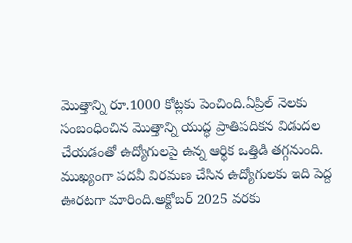మొత్తాన్ని రూ.1000 కోట్లకు పెంచింది.ఏప్రిల్ నెలకు సంబంధించిన మొత్తాన్ని యుద్ధ ప్రాతిపదికన విడుదల చేయడంతో ఉద్యోగులపై ఉన్న ఆర్థిక ఒత్తిడి తగ్గనుంది. ముఖ్యంగా పదవీ విరమణ చేసిన ఉద్యోగులకు ఇది పెద్ద ఊరటగా మారింది.అక్టోబర్ 2025 వరకు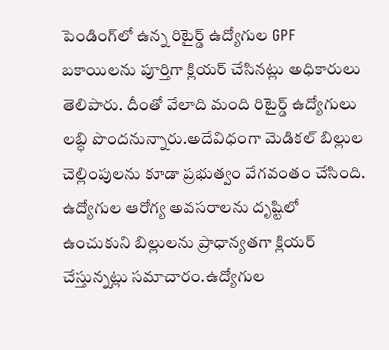పెండింగ్‌లో ఉన్న రిటైర్డ్ ఉద్యోగుల GPF బకాయిలను పూర్తిగా క్లియర్ చేసినట్లు అధికారులు తెలిపారు. దీంతో వేలాది మంది రిటైర్డ్ ఉద్యోగులు లబ్ధి పొందనున్నారు.అదేవిధంగా మెడికల్ బిల్లుల చెల్లింపులను కూడా ప్రభుత్వం వేగవంతం చేసింది. ఉద్యోగుల ఆరోగ్య అవసరాలను దృష్టిలో ఉంచుకుని బిల్లులను ప్రాధాన్యతగా క్లియర్ చేస్తున్నట్లు సమాచారం.ఉద్యోగుల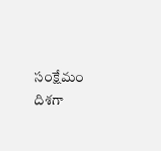సంక్షేమం దిశగా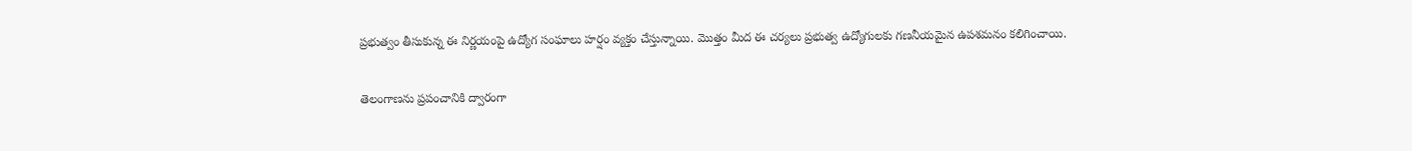ప్రభుత్వం తీసుకున్న ఈ నిర్ణయంపై ఉద్యోగ సంఘాలు హర్షం వ్యక్తం చేస్తున్నాయి. మొత్తం మీద ఈ చర్యలు ప్రభుత్వ ఉద్యోగులకు గణనీయమైన ఉపశమనం కలిగించాయి.

తెలంగాణను ప్రపంచానికి ద్వారంగా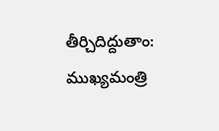తీర్చిదిద్దుతాం: ముఖ్యమంత్రి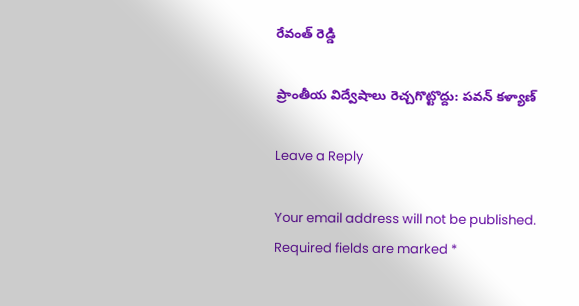రేవంత్ రెడ్డి

ప్రాంతీయ విద్వేషాలు రెచ్చగొట్టొద్దు: పవన్ కళ్యాణ్

Leave a Reply

Your email address will not be published. Required fields are marked *